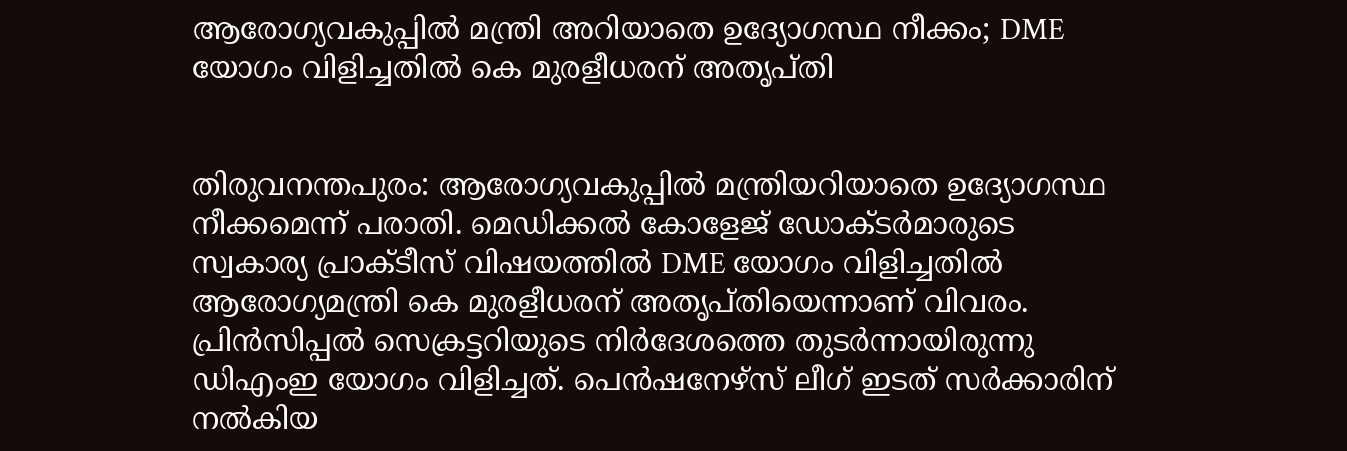ആരോഗ്യവകുപ്പില്‍ മന്ത്രി അറിയാതെ ഉദ്യോഗസ്ഥ നീക്കം; DME യോഗം വിളിച്ചതില്‍ കെ മുരളീധരന് അതൃപ്തി


തിരുവനന്തപുരം: ആരോഗ്യവകുപ്പില്‍ മന്ത്രിയറിയാതെ ഉദ്യോഗസ്ഥ നീക്കമെന്ന് പരാതി. മെഡിക്കല്‍ കോളേജ് ഡോക്ടര്‍മാരുടെ സ്വകാര്യ പ്രാക്ടീസ് വിഷയത്തില്‍ DME യോഗം വിളിച്ചതില്‍ ആരോഗ്യമന്ത്രി കെ മുരളീധരന് അതൃപ്തിയെന്നാണ് വിവരം. പ്രിന്‍സിപ്പല്‍ സെക്രട്ടറിയുടെ നിര്‍ദേശത്തെ തുടര്‍ന്നായിരുന്നു ഡിഎംഇ യോഗം വിളിച്ചത്. പെന്‍ഷനേഴ്‌സ് ലീഗ് ഇടത് സര്‍ക്കാരിന് നല്‍കിയ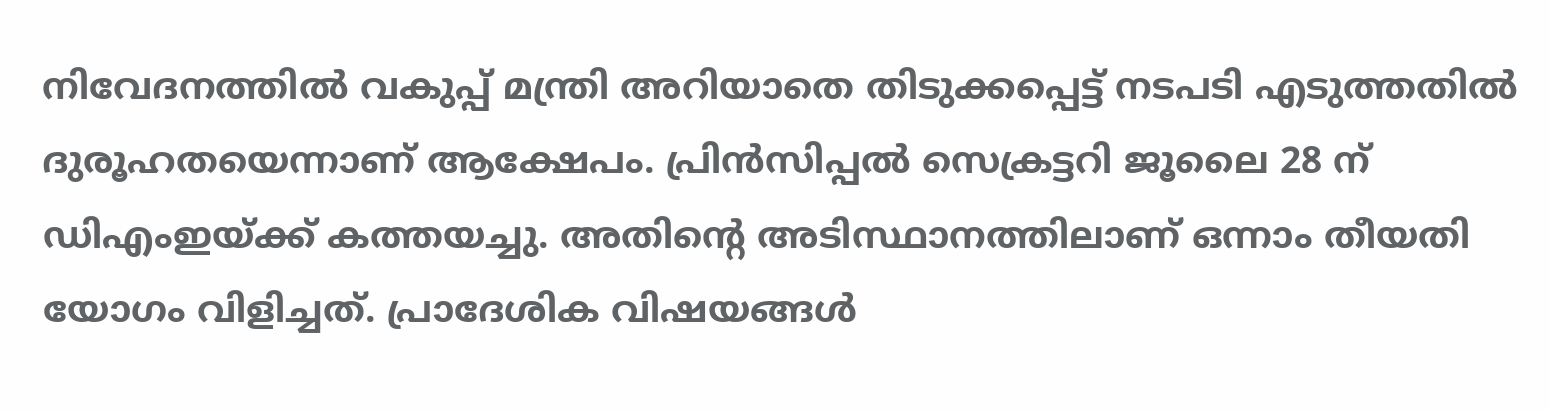നിവേദനത്തില്‍ വകുപ്പ് മന്ത്രി അറിയാതെ തിടുക്കപ്പെട്ട് നടപടി എടുത്തതില്‍ ദുരൂഹതയെന്നാണ് ആക്ഷേപം. പ്രിന്‍സിപ്പല്‍ സെക്രട്ടറി ജൂലൈ 28 ന് ഡിഎംഇയ്ക്ക് കത്തയച്ചു. അതിന്റെ അടിസ്ഥാനത്തിലാണ് ഒന്നാം തീയതി യോഗം വിളിച്ചത്. പ്രാദേശിക വിഷയങ്ങള്‍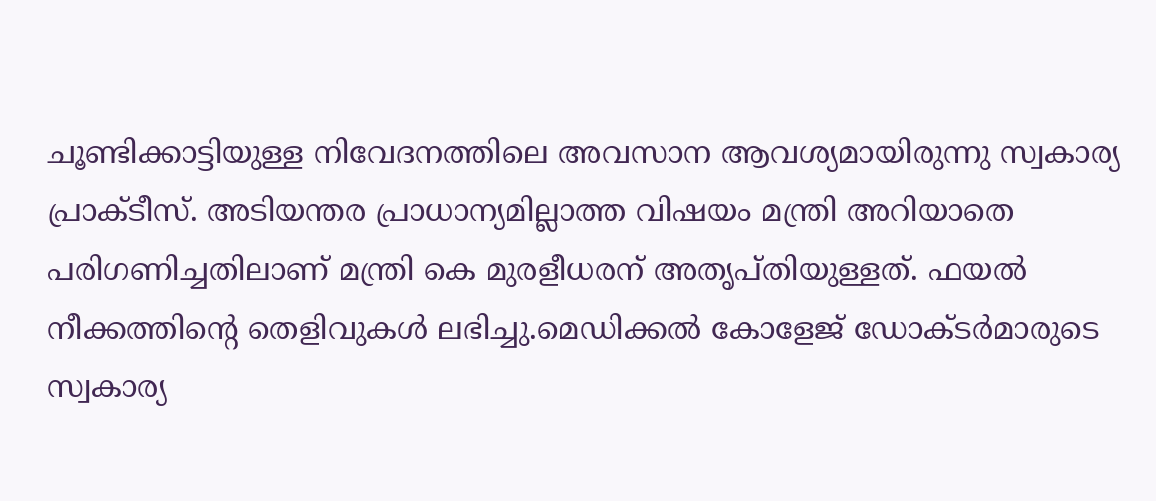ചൂണ്ടിക്കാട്ടിയുള്ള നിവേദനത്തിലെ അവസാന ആവശ്യമായിരുന്നു സ്വകാര്യ പ്രാക്ടീസ്. അടിയന്തര പ്രാധാന്യമില്ലാത്ത വിഷയം മന്ത്രി അറിയാതെ പരിഗണിച്ചതിലാണ് മന്ത്രി കെ മുരളീധരന് അതൃപ്തിയുള്ളത്. ഫയല്‍ നീക്കത്തിന്റെ തെളിവുകള്‍ ലഭിച്ചു.മെഡിക്കല്‍ കോളേജ് ഡോക്ടര്‍മാരുടെ സ്വകാര്യ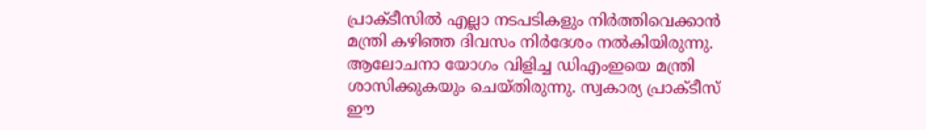പ്രാക്ടീസില്‍ എല്ലാ നടപടികളും നിര്‍ത്തിവെക്കാന്‍ മന്ത്രി കഴിഞ്ഞ ദിവസം നിര്‍ദേശം നല്‍കിയിരുന്നു. ആലോചനാ യോഗം വിളിച്ച ഡിഎംഇയെ മന്ത്രി ശാസിക്കുകയും ചെയ്തിരുന്നു. സ്വകാര്യ പ്രാക്ടീസ് ഈ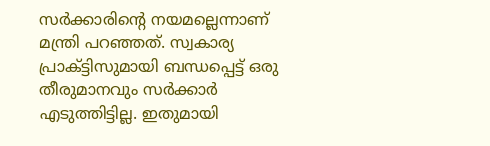സര്‍ക്കാരിന്റെ നയമല്ലെന്നാണ് മന്ത്രി പറഞ്ഞത്. സ്വകാര്യ പ്രാക്ട്ടിസുമായി ബന്ധപ്പെട്ട് ഒരു തീരുമാനവും സര്‍ക്കാര്‍ എടുത്തിട്ടില്ല. ഇതുമായി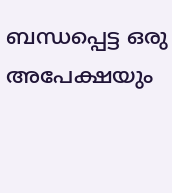ബന്ധപ്പെട്ട ഒരു അപേക്ഷയും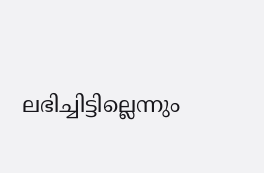ലഭിച്ചിട്ടില്ലെന്നും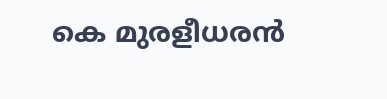കെ മുരളീധരന്‍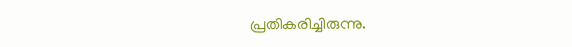പ്രതികരിച്ചിരുന്നു.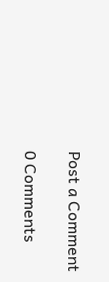Post a Comment

0 Comments